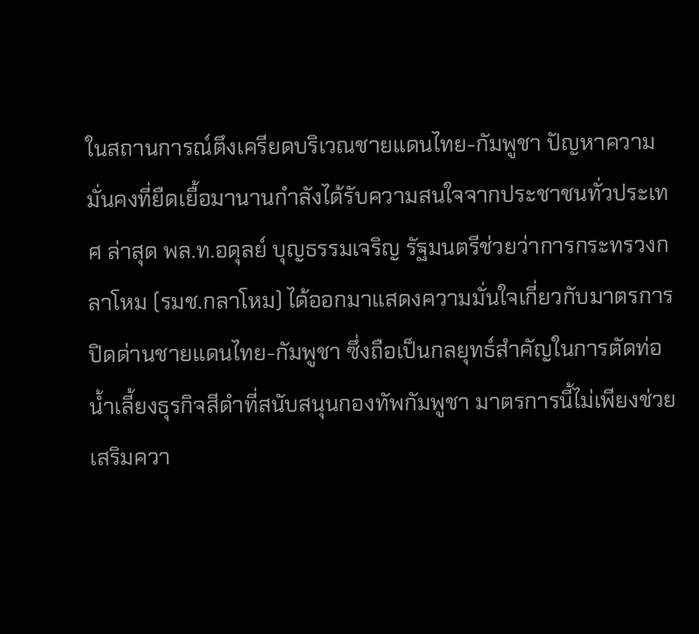ในสถานการณ์ตึงเครียดบริเวณชายแดนไทย-กัมพูชา ปัญหาความมั่นคงที่ยืดเยื้อมานานกำลังได้รับความสนใจจากประชาชนทั่วประเทศ ล่าสุด พล.ท.อดุลย์ บุญธรรมเจริญ รัฐมนตรีช่วยว่าการกระทรวงกลาโหม (รมช.กลาโหม) ได้ออกมาแสดงความมั่นใจเกี่ยวกับมาตรการ ปิดด่านชายแดนไทย-กัมพูชา ซึ่งถือเป็นกลยุทธ์สำคัญในการตัดท่อน้ำเลี้ยงธุรกิจสีดำที่สนับสนุนกองทัพกัมพูชา มาตรการนี้ไม่เพียงช่วยเสริมควา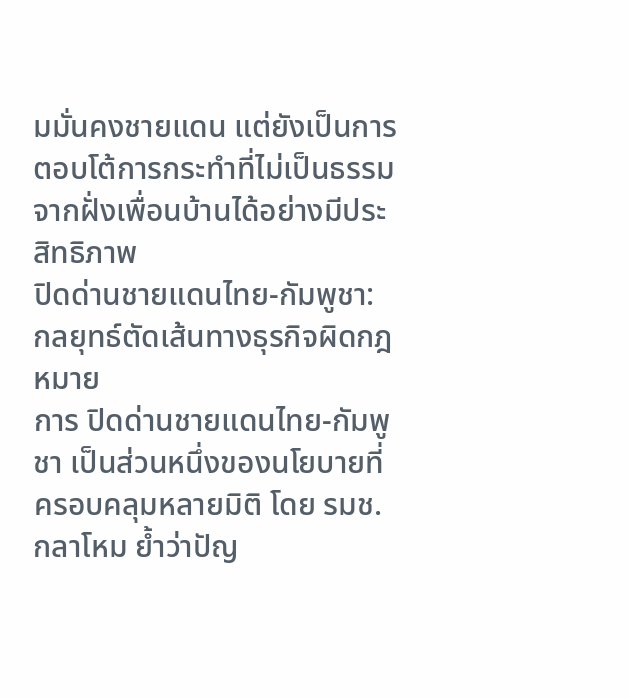มมั่นคงชายแดน แต่ยังเป็นการตอบโต้การกระทำที่ไม่เป็นธรรมจากฝั่งเพื่อนบ้านได้อย่างมีประสิทธิภาพ
ปิดด่านชายแดนไทย-กัมพูชา: กลยุทธ์ตัดเส้นทางธุรกิจผิดกฎหมาย
การ ปิดด่านชายแดนไทย-กัมพูชา เป็นส่วนหนึ่งของนโยบายที่ครอบคลุมหลายมิติ โดย รมช.กลาโหม ย้ำว่าปัญ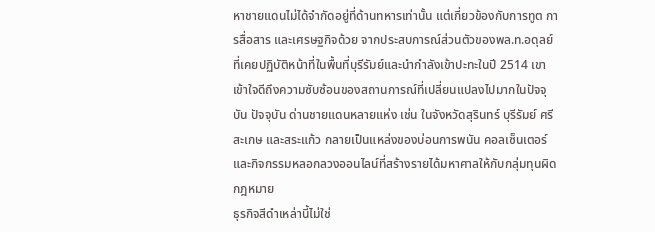หาชายแดนไม่ได้จำกัดอยู่ที่ด้านทหารเท่านั้น แต่เกี่ยวข้องกับการทูต การสื่อสาร และเศรษฐกิจด้วย จากประสบการณ์ส่วนตัวของพล.ท.อดุลย์ ที่เคยปฏิบัติหน้าที่ในพื้นที่บุรีรัมย์และนำกำลังเข้าปะทะในปี 2514 เขาเข้าใจดีถึงความซับซ้อนของสถานการณ์ที่เปลี่ยนแปลงไปมากในปัจจุบัน ปัจจุบัน ด่านชายแดนหลายแห่ง เช่น ในจังหวัดสุรินทร์ บุรีรัมย์ ศรีสะเกษ และสระแก้ว กลายเป็นแหล่งของบ่อนการพนัน คอลเซ็นเตอร์ และกิจกรรมหลอกลวงออนไลน์ที่สร้างรายได้มหาศาลให้กับกลุ่มทุนผิดกฎหมาย
ธุรกิจสีดำเหล่านี้ไม่ใช่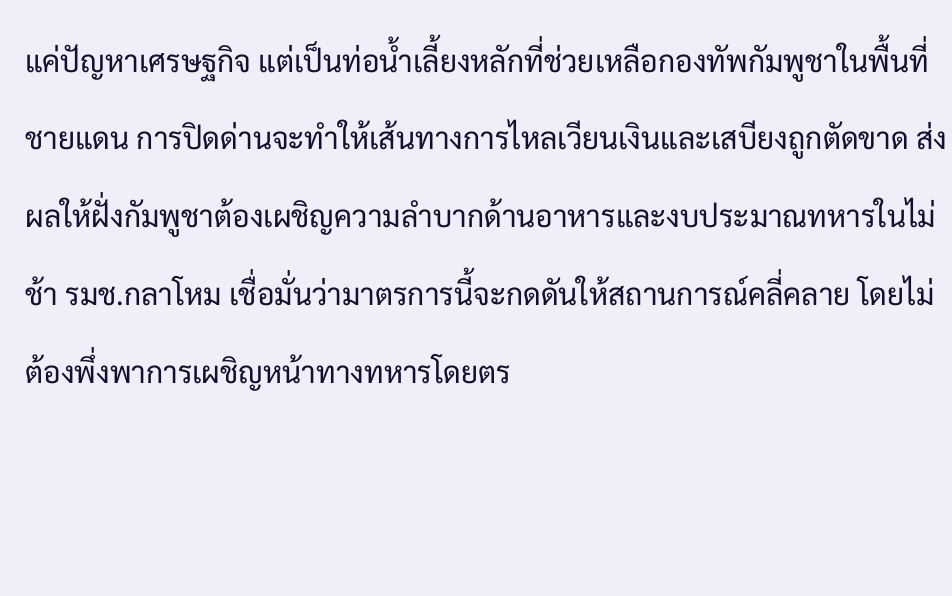แค่ปัญหาเศรษฐกิจ แต่เป็นท่อน้ำเลี้ยงหลักที่ช่วยเหลือกองทัพกัมพูชาในพื้นที่ชายแดน การปิดด่านจะทำให้เส้นทางการไหลเวียนเงินและเสบียงถูกตัดขาด ส่งผลให้ฝั่งกัมพูชาต้องเผชิญความลำบากด้านอาหารและงบประมาณทหารในไม่ช้า รมช.กลาโหม เชื่อมั่นว่ามาตรการนี้จะกดดันให้สถานการณ์คลี่คลาย โดยไม่ต้องพึ่งพาการเผชิญหน้าทางทหารโดยตร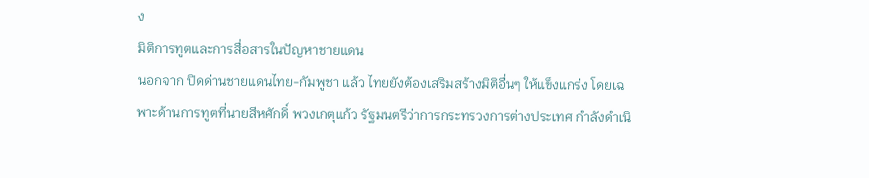ง
มิติการทูตและการสื่อสารในปัญหาชายแดน
นอกจาก ปิดด่านชายแดนไทย-กัมพูชา แล้ว ไทยยังต้องเสริมสร้างมิติอื่นๆ ให้แข็งแกร่ง โดยเฉพาะด้านการทูตที่นายสีหศักดิ์ พวงเกตุแก้ว รัฐมนตรีว่าการกระทรวงการต่างประเทศ กำลังดำเนิ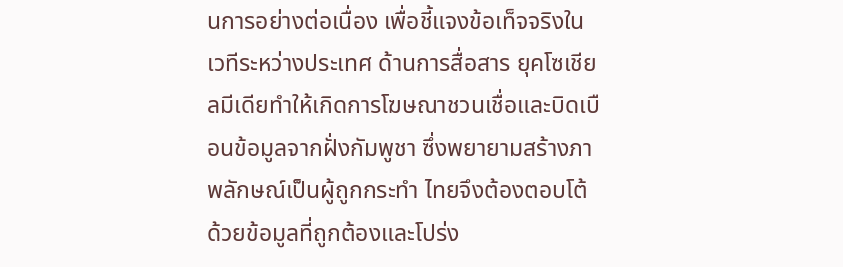นการอย่างต่อเนื่อง เพื่อชี้แจงข้อเท็จจริงในเวทีระหว่างประเทศ ด้านการสื่อสาร ยุคโซเชียลมีเดียทำให้เกิดการโฆษณาชวนเชื่อและบิดเบือนข้อมูลจากฝั่งกัมพูชา ซึ่งพยายามสร้างภาพลักษณ์เป็นผู้ถูกกระทำ ไทยจึงต้องตอบโต้ด้วยข้อมูลที่ถูกต้องและโปร่ง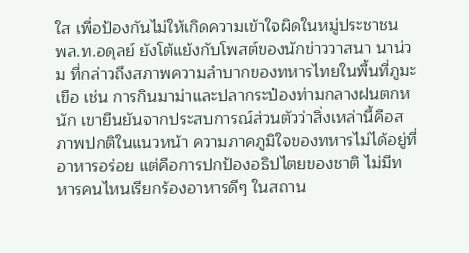ใส เพื่อป้องกันไม่ให้เกิดความเข้าใจผิดในหมู่ประชาชน
พล.ท.อดุลย์ ยังโต้แย้งกับโพสต์ของนักข่าววาสนา นาน่วม ที่กล่าวถึงสภาพความลำบากของทหารไทยในพื้นที่ภูมะเขือ เช่น การกินมาม่าและปลากระป๋องท่ามกลางฝนตกหนัก เขายืนยันจากประสบการณ์ส่วนตัวว่าสิ่งเหล่านี้คือสภาพปกติในแนวหน้า ความภาคภูมิใจของทหารไม่ได้อยู่ที่อาหารอร่อย แต่คือการปกป้องอธิปไตยของชาติ ไม่มีทหารคนไหนเรียกร้องอาหารดีๆ ในสถาน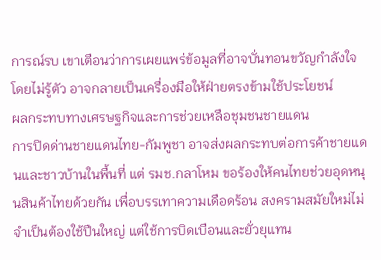การณ์รบ เขาเตือนว่าการเผยแพร่ข้อมูลที่อาจบั่นทอนขวัญกำลังใจ โดยไม่รู้ตัว อาจกลายเป็นเครื่องมือให้ฝ่ายตรงข้ามใช้ประโยชน์
ผลกระทบทางเศรษฐกิจและการช่วยเหลือชุมชนชายแดน
การปิดด่านชายแดนไทย-กัมพูชา อาจส่งผลกระทบต่อการค้าชายแดนและชาวบ้านในพื้นที่ แต่ รมช.กลาโหม ขอร้องให้คนไทยช่วยอุดหนุนสินค้าไทยด้วยกัน เพื่อบรรเทาความเดือดร้อน สงครามสมัยใหม่ไม่จำเป็นต้องใช้ปืนใหญ่ แต่ใช้การบิดเบือนและยั่วยุแทน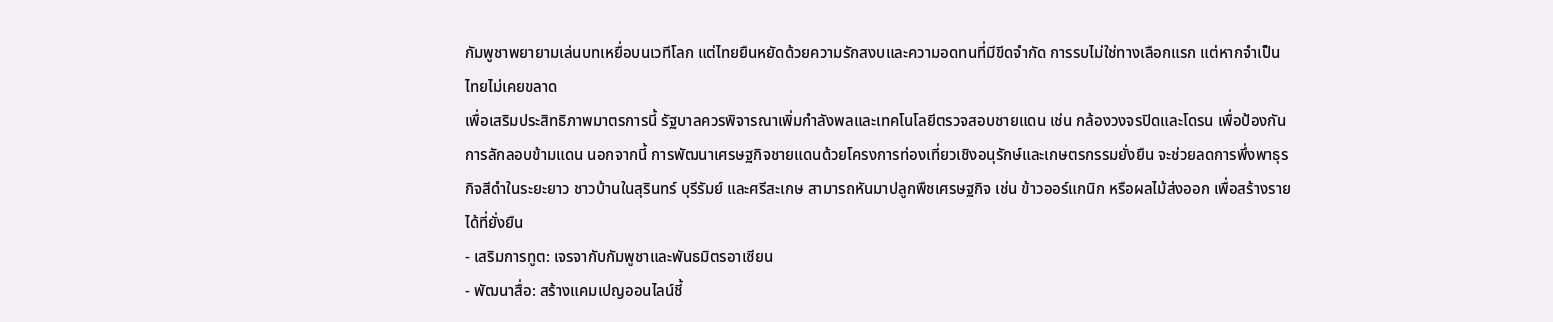กัมพูชาพยายามเล่นบทเหยื่อบนเวทีโลก แต่ไทยยืนหยัดด้วยความรักสงบและความอดทนที่มีขีดจำกัด การรบไม่ใช่ทางเลือกแรก แต่หากจำเป็น ไทยไม่เคยขลาด
เพื่อเสริมประสิทธิภาพมาตรการนี้ รัฐบาลควรพิจารณาเพิ่มกำลังพลและเทคโนโลยีตรวจสอบชายแดน เช่น กล้องวงจรปิดและโดรน เพื่อป้องกันการลักลอบข้ามแดน นอกจากนี้ การพัฒนาเศรษฐกิจชายแดนด้วยโครงการท่องเที่ยวเชิงอนุรักษ์และเกษตรกรรมยั่งยืน จะช่วยลดการพึ่งพาธุรกิจสีดำในระยะยาว ชาวบ้านในสุรินทร์ บุรีรัมย์ และศรีสะเกษ สามารถหันมาปลูกพืชเศรษฐกิจ เช่น ข้าวออร์แกนิก หรือผลไม้ส่งออก เพื่อสร้างรายได้ที่ยั่งยืน
- เสริมการทูต: เจรจากับกัมพูชาและพันธมิตรอาเซียน
- พัฒนาสื่อ: สร้างแคมเปญออนไลน์ชี้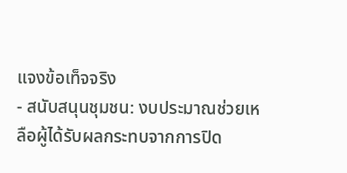แจงข้อเท็จจริง
- สนับสนุนชุมชน: งบประมาณช่วยเหลือผู้ได้รับผลกระทบจากการปิด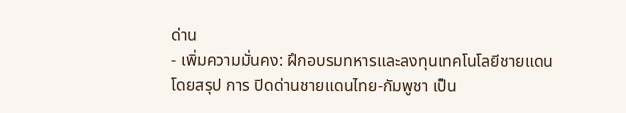ด่าน
- เพิ่มความมั่นคง: ฝึกอบรมทหารและลงทุนเทคโนโลยีชายแดน
โดยสรุป การ ปิดด่านชายแดนไทย-กัมพูชา เป็น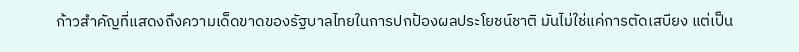ก้าวสำคัญที่แสดงถึงความเด็ดขาดของรัฐบาลไทยในการปกป้องผลประโยชน์ชาติ มันไม่ใช่แค่การตัดเสบียง แต่เป็น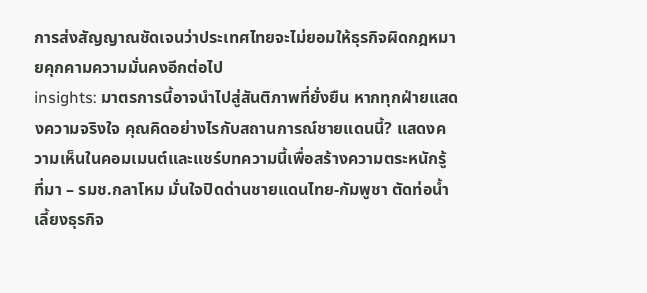การส่งสัญญาณชัดเจนว่าประเทศไทยจะไม่ยอมให้ธุรกิจผิดกฎหมายคุกคามความมั่นคงอีกต่อไป
insights: มาตรการนี้อาจนำไปสู่สันติภาพที่ยั่งยืน หากทุกฝ่ายแสดงความจริงใจ คุณคิดอย่างไรกับสถานการณ์ชายแดนนี้? แสดงความเห็นในคอมเมนต์และแชร์บทความนี้เพื่อสร้างความตระหนักรู้
ที่มา – รมช.กลาโหม มั่นใจปิดด่านชายแดนไทย-กัมพูชา ตัดท่อน้ำเลี้ยงธุรกิจ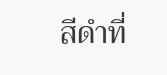สีดำที่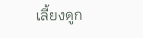เลี้ยงดูก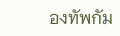องทัพกัม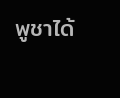พูชาได้